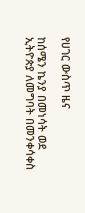የሀገር ውስጥ ዜና

ከሰሜን ኬንያ በመነሳት ወደ ኢትዮጵያ ለመግባት በመንቀሳቀስ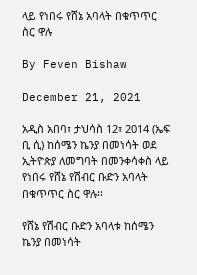ላይ የነበሩ የሸኔ አባላት በቁጥጥር ስር ዋሉ

By Feven Bishaw

December 21, 2021

አዲስ አበባ፣ ታህሳስ 12፣ 2014 (ኤፍ ቢ ሲ) ከሰሜን ኬንያ በመነሳት ወደ ኢትዮጵያ ለመግባት በመንቀሳቀስ ላይ የነበሩ የሸኔ የሽብር ቡድን አባላት በቁጥጥር ስር ዋሉ፡፡

የሸኔ የሽብር ቡድን አባላቱ ከሰሜን ኬንያ በመነሳት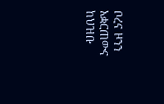ቦረና ዞንን አቋርጠውና ከህዝቡ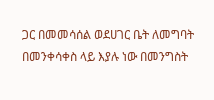ጋር በመመሳሰል ወደሀገር ቤት ለመግባት በመንቀሳቀስ ላይ እያሉ ነው በመንግስት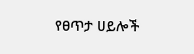የፀጥታ ሀይሎች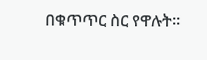በቁጥጥር ስር የዋሉት፡፡